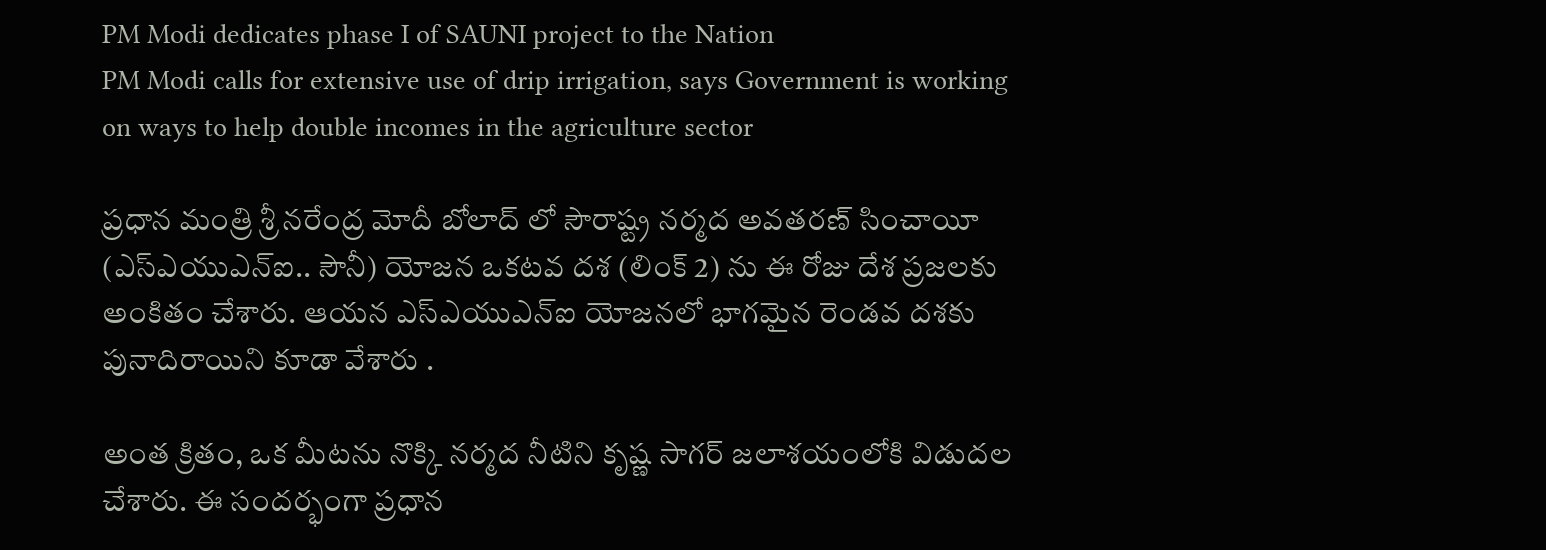PM Modi dedicates phase I of SAUNI project to the Nation
PM Modi calls for extensive use of drip irrigation, says Government is working on ways to help double incomes in the agriculture sector

ప్రధాన మంత్రి శ్రీ నరేంద్ర మోదీ బోలాద్ లో సౌరాష్ట్ర నర్మద అవతరణ్ సించాయీ (ఎస్ఎయుఎన్ఐ.. సౌనీ) యోజన ఒకటవ దశ (లింక్ 2) ను ఈ రోజు దేశ ప్రజలకు అంకితం చేశారు. ఆయన ఎస్ఎయుఎన్ఐ యోజనలో భాగమైన రెండవ దశకు పునాదిరాయిని కూడా వేశారు .

అంత క్రితం, ఒక మీటను నొక్కి నర్మద నీటిని కృష్ణ సాగర్ జలాశయంలోకి విడుదల చేశారు. ఈ సందర్భంగా ప్రధాన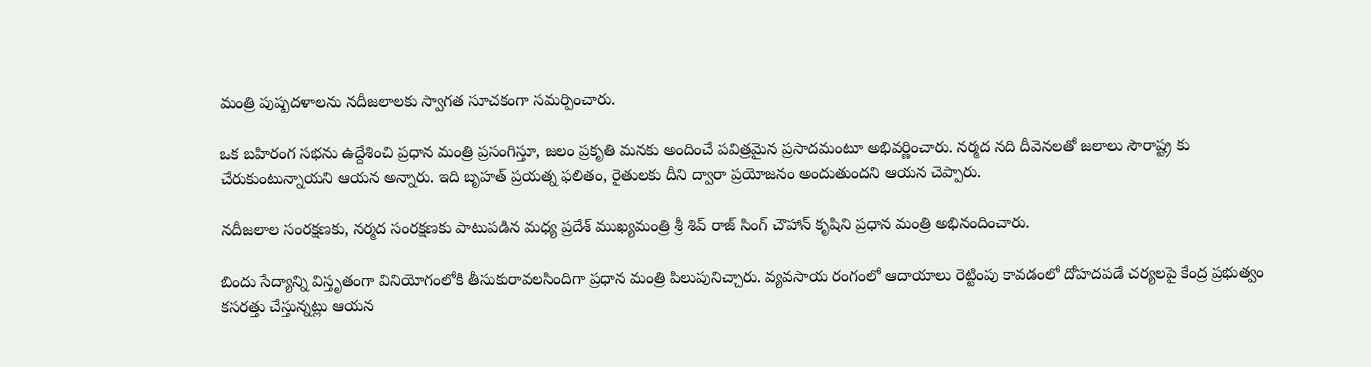మంత్రి పుష్పదళాలను నదీజలాలకు స్వాగత సూచకంగా సమర్పించారు.

ఒక బహిరంగ సభను ఉద్దేశించి ప్రధాన మంత్రి ప్రసంగిస్తూ, జలం ప్రకృతి మనకు అందించే పవిత్రమైన ప్రసాదమంటూ అభివర్ణించారు. నర్మద నది దీవెనలతో జలాలు సౌరాష్ట్ర కు చేరుకుంటున్నాయని ఆయన అన్నారు. ఇది బృహత్ ప్రయత్న ఫలితం, రైతులకు దీని ద్వారా ప్రయోజనం అందుతుందని ఆయన చెప్పారు.

నదీజలాల సంరక్షణకు, నర్మద సంరక్షణకు పాటుపడిన మధ్య ప్రదేశ్ ముఖ్యమంత్రి శ్రీ శివ్ రాజ్ సింగ్ చౌహాన్ కృషిని ప్రధాన మంత్రి అభినందించారు.

బిందు సేద్యాన్ని విస్తృతంగా వినియోగంలోకి తీసుకురావలసిందిగా ప్రధాన మంత్రి పిలుపునిచ్చారు. వ్యవసాయ రంగంలో ఆదాయాలు రెట్టింపు కావడంలో దోహదపడే చర్యలపై కేంద్ర ప్రభుత్వం కసరత్తు చేస్తున్నట్లు ఆయన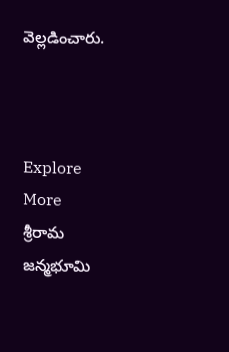వెల్లడించారు.



Explore More
శ్రీరామ జన్మభూమి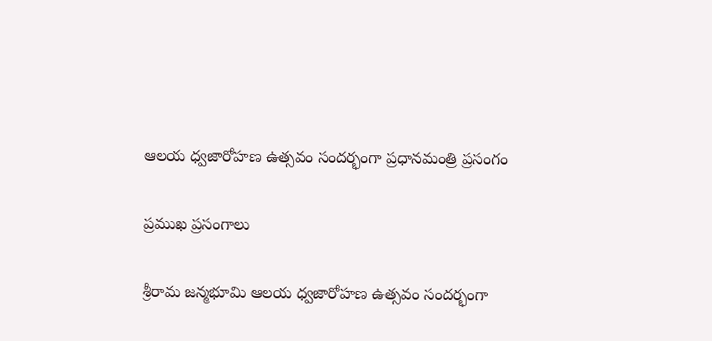ఆలయ ధ్వజారోహణ ఉత్సవం సందర్భంగా ప్రధానమంత్రి ప్రసంగం

ప్రముఖ ప్రసంగాలు

శ్రీరామ జన్మభూమి ఆలయ ధ్వజారోహణ ఉత్సవం సందర్భంగా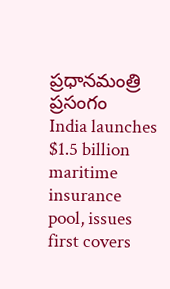ప్రధానమంత్రి ప్రసంగం
India launches $1.5 billion maritime insurance pool, issues first covers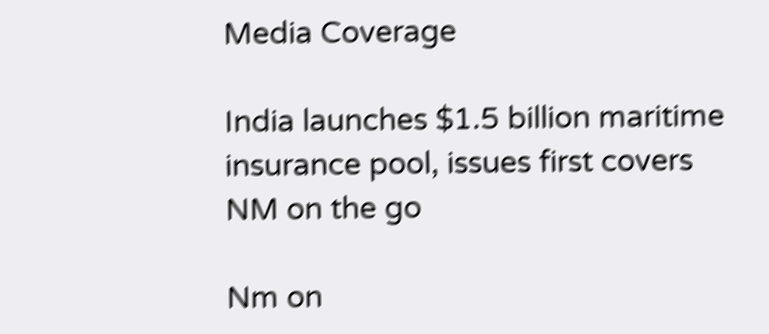Media Coverage

India launches $1.5 billion maritime insurance pool, issues first covers
NM on the go

Nm on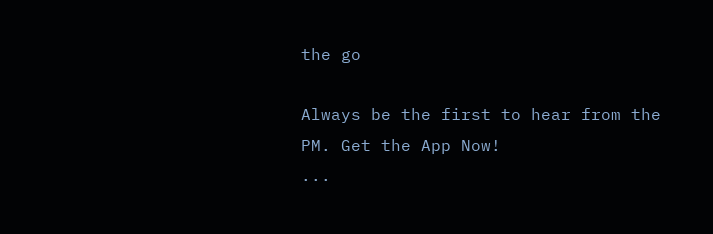the go

Always be the first to hear from the PM. Get the App Now!
...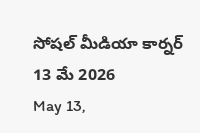సోషల్ మీడియా కార్నర్ 13 మే 2026
May 13,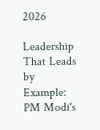2026

Leadership That Leads by Example: PM Modi's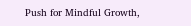Push for Mindful Growth,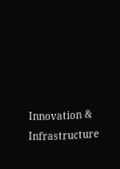Innovation & Infrastructure